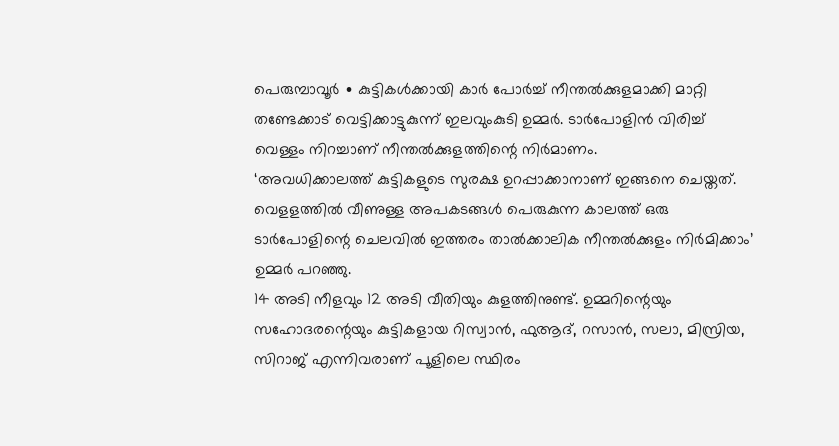പെരുമ്പാവൂർ ∙ കുട്ടികൾക്കായി കാർ പോർച്ച് നീന്തൽക്കുളമാക്കി മാറ്റി തണ്ടേക്കാട് വെട്ടിക്കാട്ടുകുന്ന് ഇലവുംകുടി ഉമ്മർ. ടാർപോളിൻ വിരിച്ച് വെള്ളം നിറച്ചാണ് നീന്തൽക്കുളത്തിന്റെ നിർമാണം.
‘അവധിക്കാലത്ത് കുട്ടികളുടെ സുരക്ഷ ഉറപ്പാക്കാനാണ് ഇങ്ങനെ ചെയ്തത്. വെളളത്തിൽ വീണുള്ള അപകടങ്ങൾ പെരുകുന്ന കാലത്ത് ഒരു ടാർപോളിന്റെ ചെലവിൽ ഇത്തരം താൽക്കാലിക നീന്തൽക്കുളം നിർമിക്കാം’ ഉമ്മർ പറഞ്ഞു.
14 അടി നീളവും 12 അടി വീതിയും കുളത്തിനുണ്ട്. ഉമ്മറിന്റെയും സഹോദരന്റെയും കുട്ടികളായ റിസ്വാൻ, ഫുആദ്, റസാൻ, സലാ, മിസ്രിയ, സിറാജ് എന്നിവരാണ് പൂളിലെ സ്ഥിരം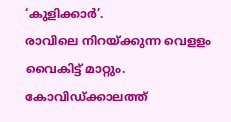‘കുളിക്കാർ’.
രാവിലെ നിറയ്ക്കുന്ന വെളളം വൈകിട്ട് മാറ്റും. കോവിഡ്ക്കാലത്ത്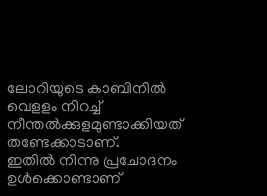ലോറിയുടെ കാബിനിൽ വെളളം നിറച്ച് നീന്തൽക്കുളമുണ്ടാക്കിയത് തണ്ടേക്കാടാണ്.
ഇതിൽ നിന്നു പ്രചോദനം ഉൾക്കൊണ്ടാണ്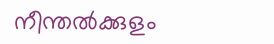നീന്തൽക്കുളം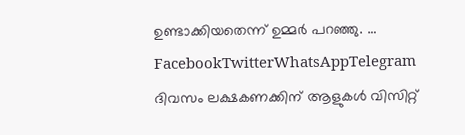ഉണ്ടാക്കിയതെന്ന് ഉമ്മർ പറഞ്ഞു. … FacebookTwitterWhatsAppTelegram
ദിവസം ലക്ഷകണക്കിന് ആളുകൾ വിസിറ്റ്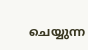ചെയ്യുന്ന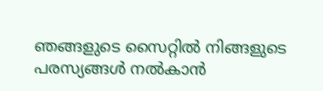ഞങ്ങളുടെ സൈറ്റിൽ നിങ്ങളുടെ പരസ്യങ്ങൾ നൽകാൻ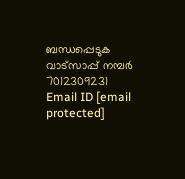ബന്ധപ്പെടുക വാട്സാപ്പ് നമ്പർ 7012309231 Email ID [email protected]